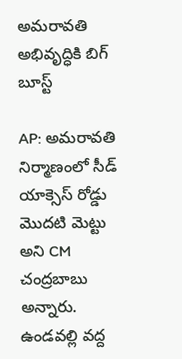అమరావతి అభివృద్ధికి బిగ్ బూస్ట్

AP: అమరావతి నిర్మాణంలో సీడ్ యాక్సెస్ రోడ్డు మొదటి మెట్టు అని CM చంద్రబాబు అన్నారు. ఉండవల్లి వద్ద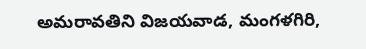అమరావతిని విజయవాడ, మంగళగిరి,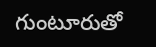గుంటూరుతో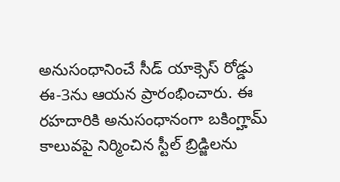అనుసంధానించే సీడ్ యాక్సెస్ రోడ్డు ఈ-3ను ఆయన ప్రారంభించారు. ఈ రహదారికి అనుసంధానంగా బకింగ్హామ్ కాలువపై నిర్మించిన స్టీల్ బ్రిడ్జిలను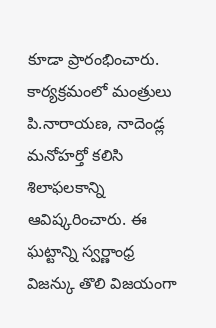కూడా ప్రారంభించారు. కార్యక్రమంలో మంత్రులు పి.నారాయణ, నాదెండ్ల మనోహర్తో కలిసి శిలాఫలకాన్ని ఆవిష్కరించారు. ఈ ఘట్టాన్ని స్వర్ణాంధ్ర విజన్కు తొలి విజయంగా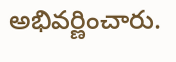అభివర్ణించారు.